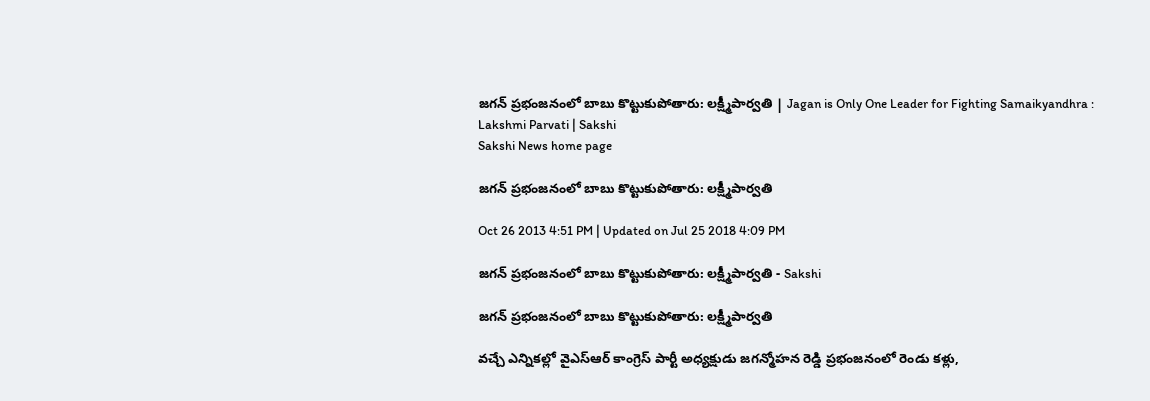జగన్ ప్రభంజనంలో బాబు కొట్టుకుపోతారు: లక్ష్మీపార్వతి | Jagan is Only One Leader for Fighting Samaikyandhra : Lakshmi Parvati | Sakshi
Sakshi News home page

జగన్ ప్రభంజనంలో బాబు కొట్టుకుపోతారు: లక్ష్మీపార్వతి

Oct 26 2013 4:51 PM | Updated on Jul 25 2018 4:09 PM

జగన్ ప్రభంజనంలో బాబు కొట్టుకుపోతారు: లక్ష్మీపార్వతి - Sakshi

జగన్ ప్రభంజనంలో బాబు కొట్టుకుపోతారు: లక్ష్మీపార్వతి

వచ్చే ఎన్నికల్లో వైఎస్ఆర్ కాంగ్రెస్ పార్టీ అధ్యక్షుడు జగన్మోహన రెడ్డి ప్రభంజనంలో రెండు కళ్లు,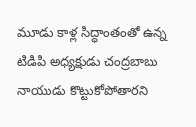మూడు కాళ్ల సిద్ధాంతంతో ఉన్న టిడిపి అధ్యక్షుడు చంద్రబాబు నాయుడు కొట్టుకోపోతారని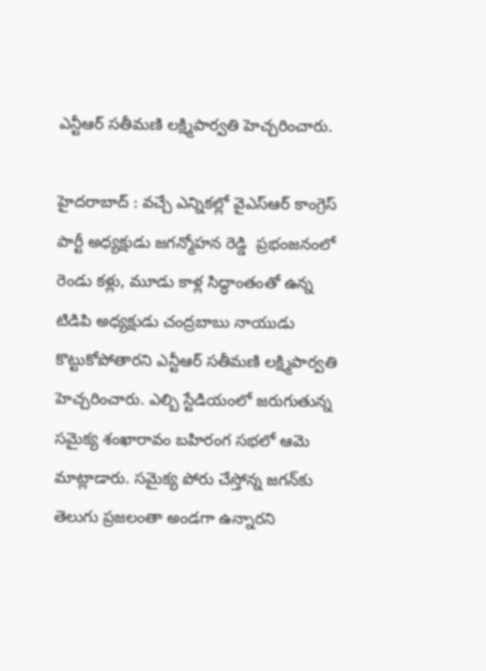ఎన్టీఆర్ సతీమణి లక్ష్మిపార్వతి హెచ్చరించారు.

హైదరాబాద్ : వచ్చే ఎన్నికల్లో వైఎస్ఆర్ కాంగ్రెస్ పార్టీ అధ్యక్షుడు జగన్మోహన రెడ్డి  ప్రభంజనంలో రెండు కళ్లు, మూడు కాళ్ల సిద్ధాంతంతో ఉన్న టిడిపి అధ్యక్షుడు చంద్రబాబు నాయుడు కొట్టుకోపోతారని ఎన్టీఆర్ సతీమణి లక్ష్మిపార్వతి హెచ్చరించారు. ఎల్బి స్టేడియంలో జరుగుతున్న సమైక్య శంఖారావం బహిరంగ సభలో ఆమె మాట్లాడారు. సమైక్య పోరు చేస్తోన్న జగన్‌కు తెలుగు ప్రజలంతా అండగా ఉన్నారని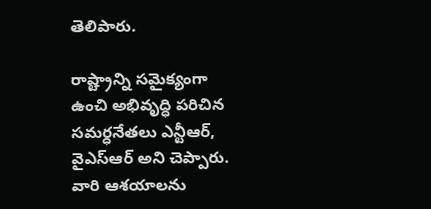తెలిపారు.

రాష్ట్రాన్ని సమైక్యంగా ఉంచి అభివృద్ధి పరిచిన సమర్ధనేతలు ఎన్టీఆర్, వైఎస్ఆర్ అని చెప్పారు. వారి ఆశయాలను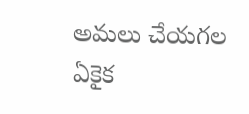అమలు చేయగల ఏకైక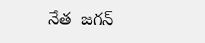నేత  జగన్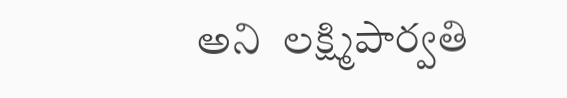అని  లక్ష్మిపార్వతి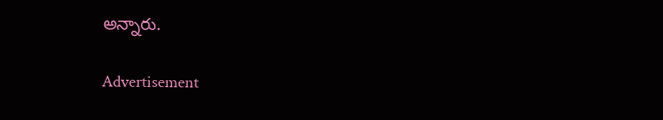అన్నారు.

Advertisement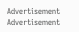Advertisement
Advertisement